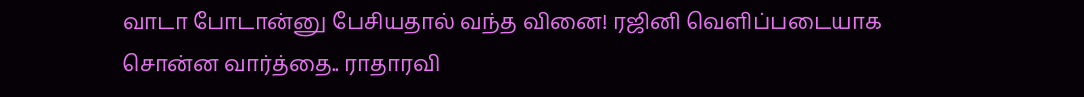வாடா போடான்னு பேசியதால் வந்த வினை! ரஜினி வெளிப்படையாக சொன்ன வார்த்தை.. ராதாரவி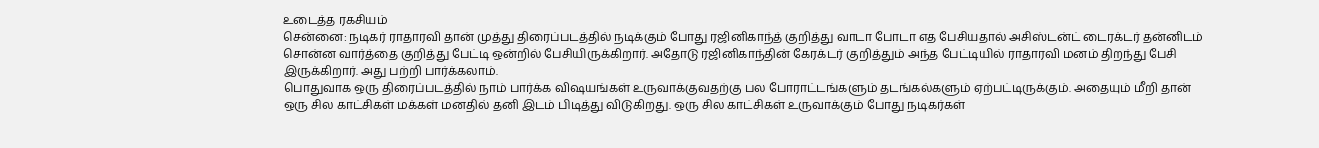உடைத்த ரகசியம்
சென்னை: நடிகர் ராதாரவி தான் முத்து திரைப்படத்தில் நடிக்கும் போது ரஜினிகாந்த் குறித்து வாடா போடா எத பேசியதால் அசிஸ்டன்ட் டைரக்டர் தன்னிடம் சொன்ன வார்த்தை குறித்து பேட்டி ஒன்றில் பேசியிருக்கிறார். அதோடு ரஜினிகாந்தின் கேரக்டர் குறித்தும் அந்த பேட்டியில் ராதாரவி மனம் திறந்து பேசி இருக்கிறார். அது பற்றி பார்க்கலாம்.
பொதுவாக ஒரு திரைப்படத்தில் நாம் பார்க்க விஷயங்கள் உருவாக்குவதற்கு பல போராட்டங்களும் தடங்கல்களும் ஏற்பட்டிருக்கும். அதையும் மீறி தான் ஒரு சில காட்சிகள் மக்கள் மனதில் தனி இடம் பிடித்து விடுகிறது. ஒரு சில காட்சிகள் உருவாக்கும் போது நடிகர்கள்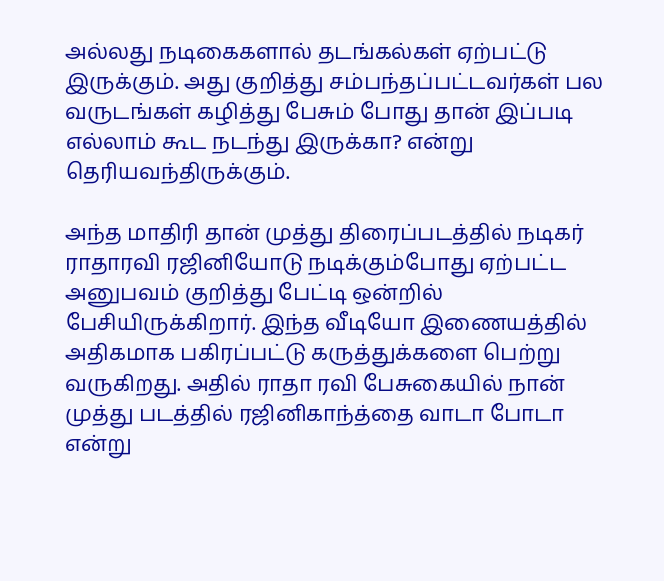அல்லது நடிகைகளால் தடங்கல்கள் ஏற்பட்டு இருக்கும். அது குறித்து சம்பந்தப்பட்டவர்கள் பல வருடங்கள் கழித்து பேசும் போது தான் இப்படி எல்லாம் கூட நடந்து இருக்கா? என்று தெரியவந்திருக்கும்.

அந்த மாதிரி தான் முத்து திரைப்படத்தில் நடிகர் ராதாரவி ரஜினியோடு நடிக்கும்போது ஏற்பட்ட அனுபவம் குறித்து பேட்டி ஒன்றில் பேசியிருக்கிறார். இந்த வீடியோ இணையத்தில் அதிகமாக பகிரப்பட்டு கருத்துக்களை பெற்று வருகிறது. அதில் ராதா ரவி பேசுகையில் நான் முத்து படத்தில் ரஜினிகாந்த்தை வாடா போடா என்று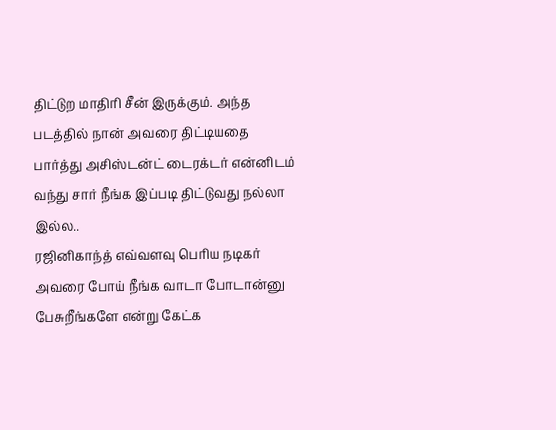திட்டுற மாதிரி சீன் இருக்கும். அந்த படத்தில் நான் அவரை திட்டியதை பார்த்து அசிஸ்டன்ட் டைரக்டர் என்னிடம் வந்து சார் நீங்க இப்படி திட்டுவது நல்லா இல்ல..
ரஜினிகாந்த் எவ்வளவு பெரிய நடிகர் அவரை போய் நீங்க வாடா போடான்னு பேசுறீங்களே என்று கேட்க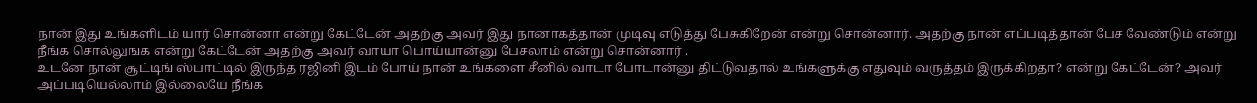நான் இது உங்களிடம் யார் சொன்னா என்று கேட்டேன் அதற்கு அவர் இது நானாகத்தான் முடிவு எடுத்து பேசுகிறேன் என்று சொன்னார். அதற்கு நான் எப்படித்தான் பேச வேண்டும் என்று நீங்க சொல்லுஙக என்று கேட்டேன் அதற்கு அவர் வாயா பொய்யான்னு பேசலாம் என்று சொன்னார் .
உடனே நான் சூட்டிங் ஸ்பாட்டில் இருந்த ரஜினி இடம் போய் நான் உங்களை சீனில் வாடா போடான்னு திட்டுவதால் உங்களுக்கு எதுவும் வருத்தம் இருக்கிறதா? என்று கேட்டேன்? அவர் அப்படியெல்லாம் இல்லையே நீங்க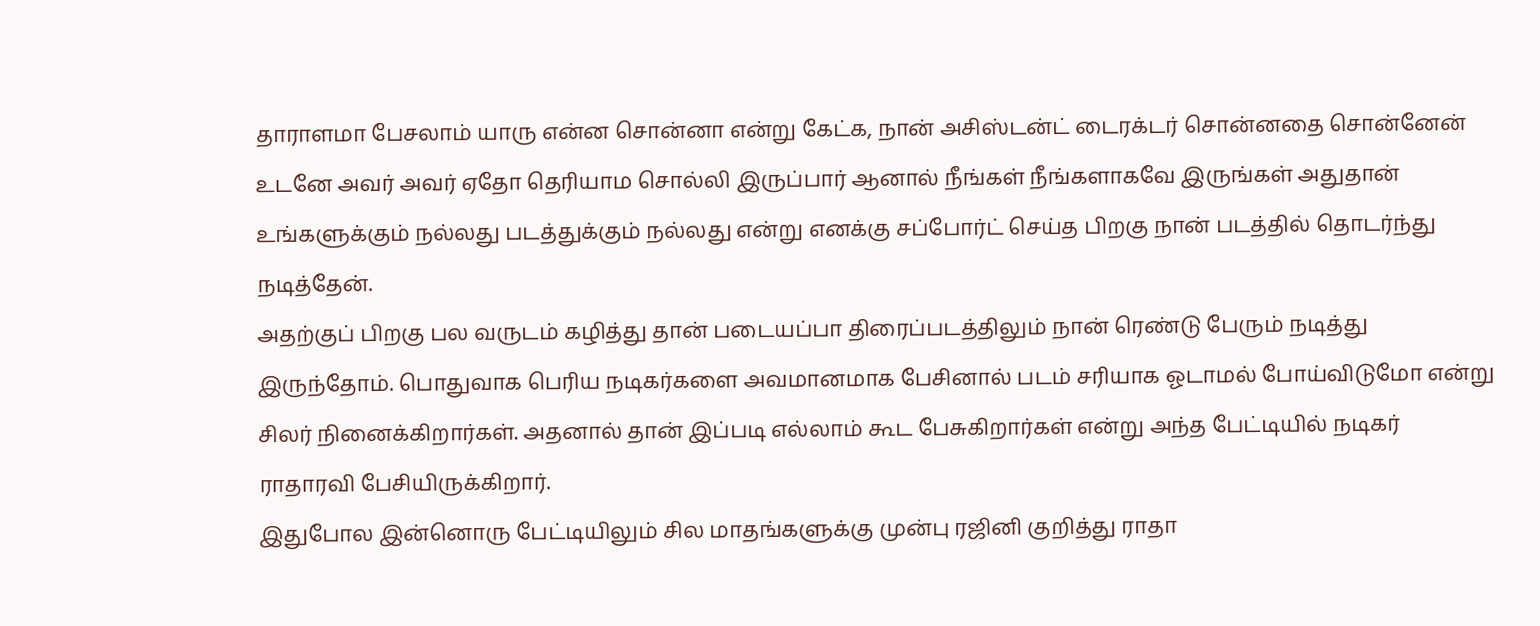தாராளமா பேசலாம் யாரு என்ன சொன்னா என்று கேட்க, நான் அசிஸ்டன்ட் டைரக்டர் சொன்னதை சொன்னேன் உடனே அவர் அவர் ஏதோ தெரியாம சொல்லி இருப்பார் ஆனால் நீங்கள் நீங்களாகவே இருங்கள் அதுதான் உங்களுக்கும் நல்லது படத்துக்கும் நல்லது என்று எனக்கு சப்போர்ட் செய்த பிறகு நான் படத்தில் தொடர்ந்து நடித்தேன்.
அதற்குப் பிறகு பல வருடம் கழித்து தான் படையப்பா திரைப்படத்திலும் நான் ரெண்டு பேரும் நடித்து இருந்தோம். பொதுவாக பெரிய நடிகர்களை அவமானமாக பேசினால் படம் சரியாக ஓடாமல் போய்விடுமோ என்று சிலர் நினைக்கிறார்கள். அதனால் தான் இப்படி எல்லாம் கூட பேசுகிறார்கள் என்று அந்த பேட்டியில் நடிகர் ராதாரவி பேசியிருக்கிறார்.
இதுபோல இன்னொரு பேட்டியிலும் சில மாதங்களுக்கு முன்பு ரஜினி குறித்து ராதா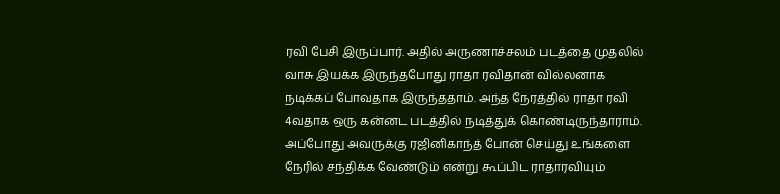ரவி பேசி இருப்பார். அதில் அருணாச்சலம் படத்தை முதலில் வாசு இயக்க இருந்தபோது ராதா ரவிதான் வில்லனாக நடிக்கப் போவதாக இருந்ததாம். அந்த நேரத்தில் ராதா ரவி 4வதாக ஒரு கன்னட படத்தில் நடித்துக் கொண்டிருந்தாராம். அப்போது அவருக்கு ரஜினிகாந்த் போன் செய்து உங்களை நேரில் சந்திக்க வேண்டும் என்று கூப்பிட ராதாரவியும்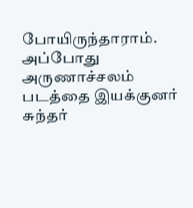போயிருந்தாராம்.
அப்போது அருணாச்சலம் படத்தை இயக்குனர் சுந்தர்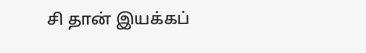சி தான் இயக்கப்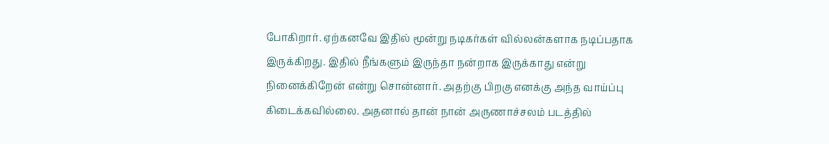போகிறார். ஏற்கனவே இதில் மூன்று நடிகர்கள் வில்லன்களாக நடிப்பதாக இருக்கிறது. இதில் நீங்களும் இருந்தா நன்றாக இருக்காது என்று நினைக்கிறேன் என்று சொன்னார். அதற்கு பிறகு எனக்கு அந்த வாய்ப்பு கிடைக்கவில்லை. அதனால் தான் நான் அருணாச்சலம் படத்தில்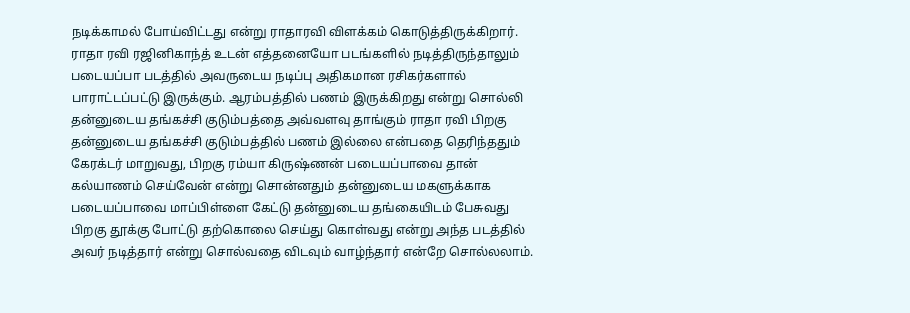நடிக்காமல் போய்விட்டது என்று ராதாரவி விளக்கம் கொடுத்திருக்கிறார்.
ராதா ரவி ரஜினிகாந்த் உடன் எத்தனையோ படங்களில் நடித்திருந்தாலும் படையப்பா படத்தில் அவருடைய நடிப்பு அதிகமான ரசிகர்களால் பாராட்டப்பட்டு இருக்கும். ஆரம்பத்தில் பணம் இருக்கிறது என்று சொல்லி தன்னுடைய தங்கச்சி குடும்பத்தை அவ்வளவு தாங்கும் ராதா ரவி பிறகு தன்னுடைய தங்கச்சி குடும்பத்தில் பணம் இல்லை என்பதை தெரிந்ததும் கேரக்டர் மாறுவது, பிறகு ரம்யா கிருஷ்ணன் படையப்பாவை தான் கல்யாணம் செய்வேன் என்று சொன்னதும் தன்னுடைய மகளுக்காக படையப்பாவை மாப்பிள்ளை கேட்டு தன்னுடைய தங்கையிடம் பேசுவது பிறகு தூக்கு போட்டு தற்கொலை செய்து கொள்வது என்று அந்த படத்தில் அவர் நடித்தார் என்று சொல்வதை விடவும் வாழ்ந்தார் என்றே சொல்லலாம்.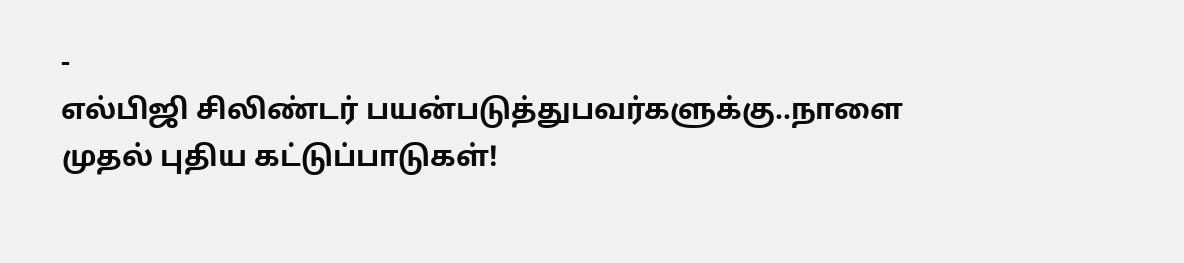-
எல்பிஜி சிலிண்டர் பயன்படுத்துபவர்களுக்கு..நாளை முதல் புதிய கட்டுப்பாடுகள்!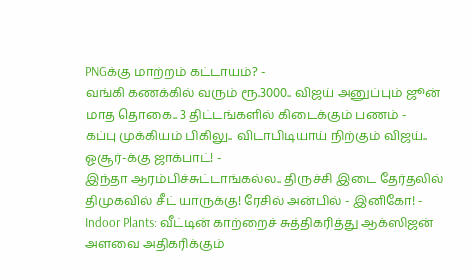PNGக்கு மாற்றம் கட்டாயம்? -
வங்கி கணக்கில் வரும் ரூ.3000.. விஜய் அனுப்பும் ஜூன் மாத தொகை.. 3 திட்டங்களில் கிடைக்கும் பணம் -
கப்பு முக்கியம் பிகிலு.. விடாபிடியாய் நிற்கும் விஜய்.. ஓசூர்-க்கு ஜாக்பாட்! -
இந்தா ஆரம்பிச்சுட்டாங்கல்ல.. திருச்சி இடை தேர்தலில் திமுகவில் சீட் யாருக்கு! ரேசில் அன்பில் - இனிகோ! -
Indoor Plants: வீட்டின் காற்றைச் சுத்திகரித்து ஆக்ஸிஜன் அளவை அதிகரிக்கும்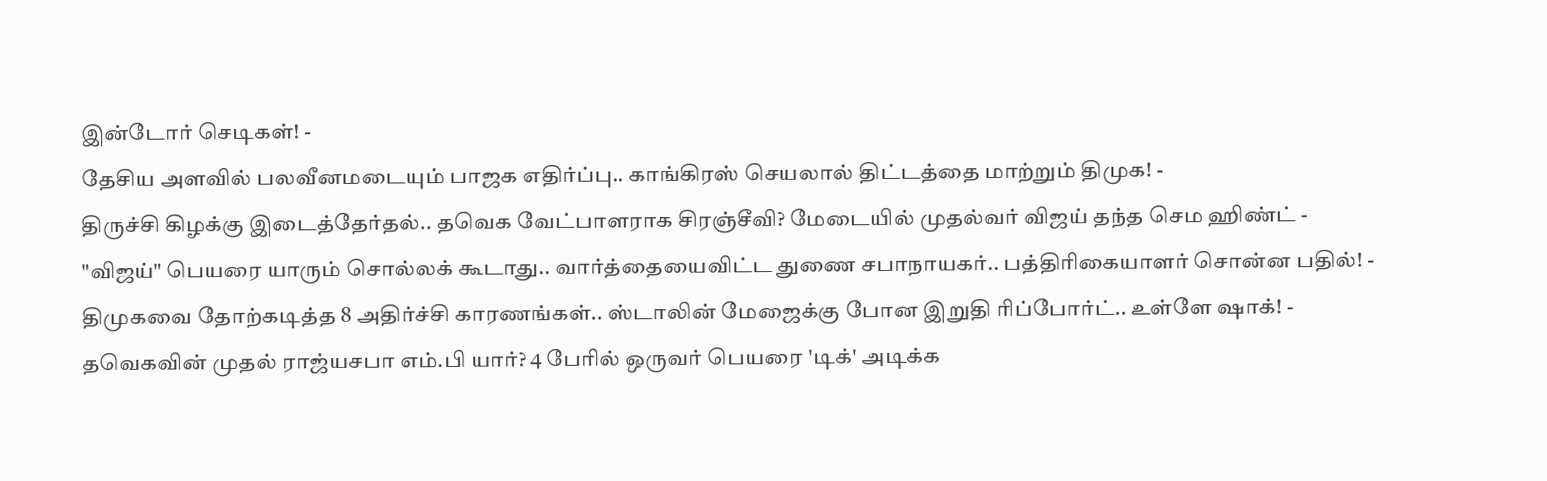இன்டோர் செடிகள்! -
தேசிய அளவில் பலவீனமடையும் பாஜக எதிர்ப்பு.. காங்கிரஸ் செயலால் திட்டத்தை மாற்றும் திமுக! -
திருச்சி கிழக்கு இடைத்தேர்தல்.. தவெக வேட்பாளராக சிரஞ்சீவி? மேடையில் முதல்வர் விஜய் தந்த செம ஹிண்ட் -
"விஜய்" பெயரை யாரும் சொல்லக் கூடாது.. வார்த்தையைவிட்ட துணை சபாநாயகர்.. பத்திரிகையாளர் சொன்ன பதில்! -
திமுகவை தோற்கடித்த 8 அதிர்ச்சி காரணங்கள்.. ஸ்டாலின் மேஜைக்கு போன இறுதி ரிப்போர்ட்.. உள்ளே ஷாக்! -
தவெகவின் முதல் ராஜ்யசபா எம்.பி யார்? 4 பேரில் ஒருவர் பெயரை 'டிக்' அடிக்க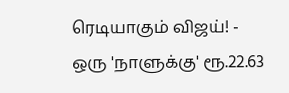ரெடியாகும் விஜய்! -
ஒரு 'நாளுக்கு' ரூ.22.63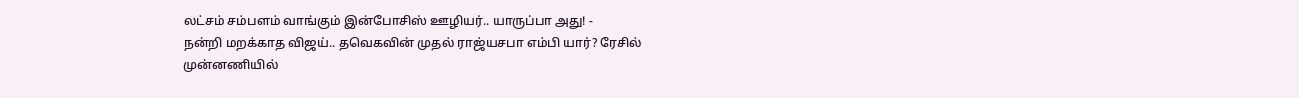லட்சம் சம்பளம் வாங்கும் இன்போசிஸ் ஊழியர்.. யாருப்பா அது! -
நன்றி மறக்காத விஜய்.. தவெகவின் முதல் ராஜ்யசபா எம்பி யார்? ரேசில் முன்னணியில்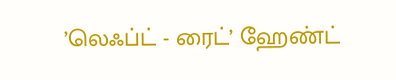’லெஃப்ட் - ரைட்’ ஹேண்ட்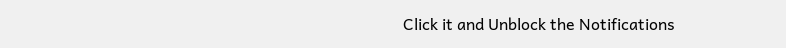Click it and Unblock the Notifications